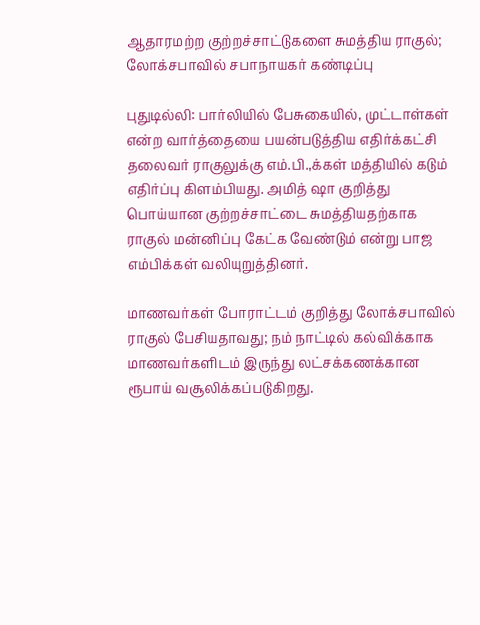ஆதாரமற்ற குற்றச்சாட்டுகளை சுமத்திய ராகுல்; லோக்சபாவில் சபாநாயகர் கண்டிப்பு

புதுடில்லி: பார்லியில் பேசுகையில், முட்டாள்கள் என்ற வார்த்தையை பயன்படுத்திய எதிர்க்கட்சி தலைவர் ராகுலுக்கு எம்.பி.,க்கள் மத்தியில் கடும் எதிர்ப்பு கிளம்பியது. அமித் ஷா குறித்து பொய்யான குற்றச்சாட்டை சுமத்தியதற்காக ராகுல் மன்னிப்பு கேட்க வேண்டும் என்று பாஜ எம்பிக்கள் வலியுறுத்தினர்.

மாணவர்கள் போராட்டம் குறித்து லோக்சபாவில் ராகுல் பேசியதாவது; நம் நாட்டில் கல்விக்காக மாணவர்களிடம் இருந்து லட்சக்கணக்கான ரூபாய் வசூலிக்கப்படுகிறது.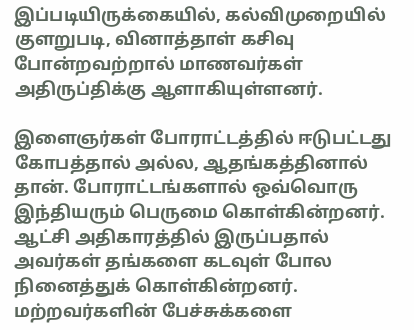இப்படியிருக்கையில், கல்விமுறையில் குளறுபடி, வினாத்தாள் கசிவு போன்றவற்றால் மாணவர்கள் அதிருப்திக்கு ஆளாகியுள்ளனர்.

இளைஞர்கள் போராட்டத்தில் ஈடுபட்டது கோபத்தால் அல்ல, ஆதங்கத்தினால் தான். போராட்டங்களால் ஒவ்வொரு இந்தியரும் பெருமை கொள்கின்றனர். ஆட்சி அதிகாரத்தில் இருப்பதால் அவர்கள் தங்களை கடவுள் போல நினைத்துக் கொள்கின்றனர். மற்றவர்களின் பேச்சுக்களை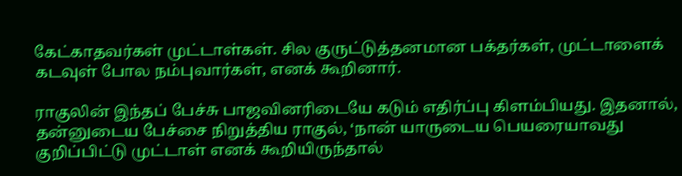கேட்காதவர்கள் முட்டாள்கள். சில குருட்டுத்தனமான பக்தர்கள், முட்டாளைக் கடவுள் போல நம்புவார்கள், எனக் கூறினார்.

ராகுலின் இந்தப் பேச்சு பாஜவினரிடையே கடும் எதிர்ப்பு கிளம்பியது. இதனால், தன்னுடைய பேச்சை நிறுத்திய ராகுல், ‘நான் யாருடைய பெயரையாவது குறிப்பிட்டு முட்டாள் எனக் கூறியிருந்தால்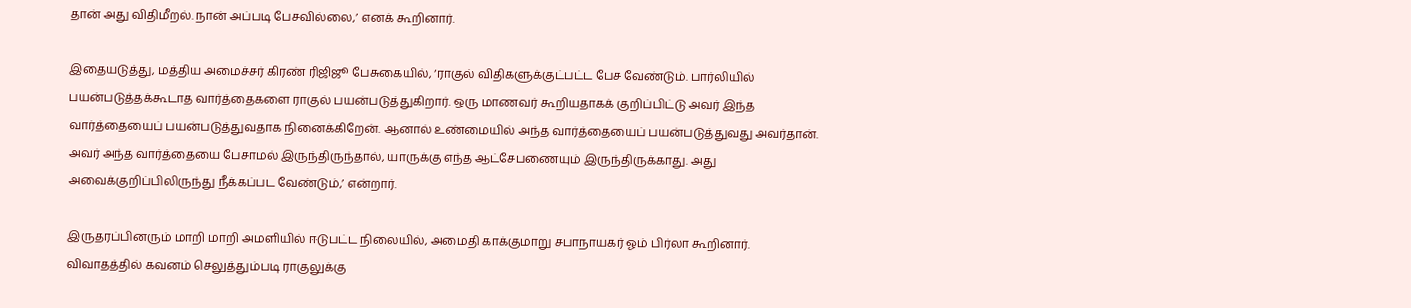தான் அது விதிமீறல். நான் அப்படி பேசவில்லை,’ எனக் கூறினார்.

இதையடுத்து, மத்திய அமைச்சர் கிரண் ரிஜிஜூ பேசுகையில், ‘ராகுல் விதிகளுக்குட்பட்ட பேச வேண்டும். பார்லியில் பயன்படுத்தக்கூடாத வார்த்தைகளை ராகுல் பயன்படுத்துகிறார். ஒரு மாணவர் கூறியதாகக் குறிப்பிட்டு அவர் இந்த வார்த்தையைப் பயன்படுத்துவதாக நினைக்கிறேன். ஆனால் உண்மையில் அந்த வார்த்தையைப் பயன்படுத்துவது அவர்தான். அவர் அந்த வார்த்தையை பேசாமல் இருந்திருந்தால், யாருக்கு எந்த ஆட்சேபணையும் இருந்திருக்காது. அது அவைக்குறிப்பிலிருந்து நீக்கப்பட வேண்டும்,’ என்றார்.

இருதரப்பினரும் மாறி மாறி அமளியில் ஈடுபட்ட நிலையில், அமைதி காக்குமாறு சபாநாயகர் ஓம் பிர்லா கூறினார். விவாதத்தில் கவனம் செலுத்தும்படி ராகுலுக்கு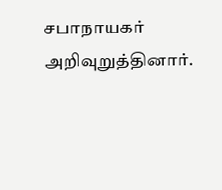சபாநாயகர் அறிவுறுத்தினார்.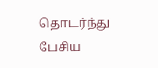தொடர்ந்து பேசிய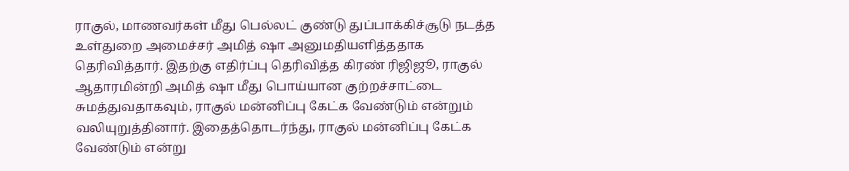ராகுல், மாணவர்கள் மீது பெல்லட் குண்டு துப்பாக்கிச்சூடு நடத்த உள்துறை அமைச்சர் அமித் ஷா அனுமதியளித்ததாக தெரிவித்தார். இதற்கு எதிர்ப்பு தெரிவித்த கிரண் ரிஜிஜூ, ராகுல் ஆதாரமின்றி அமித் ஷா மீது பொய்யான குற்றச்சாட்டை சுமத்துவதாகவும், ராகுல் மன்னிப்பு கேட்க வேண்டும் என்றும் வலியுறுத்தினார். இதைத்தொடர்ந்து, ராகுல் மன்னிப்பு கேட்க வேண்டும் என்று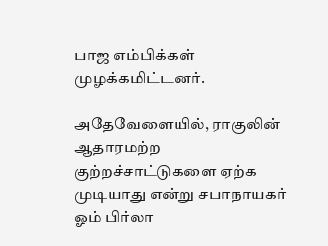பாஜ எம்பிக்கள் முழக்கமிட்டனர்.

அதேவேளையில், ராகுலின் ஆதாரமற்ற குற்றச்சாட்டுகளை ஏற்க முடியாது என்று சபாநாயகர் ஓம் பிர்லா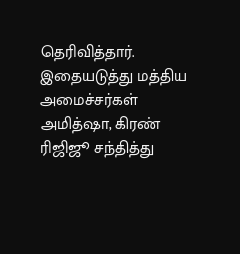தெரிவித்தார். இதையடுத்து மத்திய அமைச்சர்கள் அமித்ஷா, கிரண் ரிஜிஜூ சந்தித்து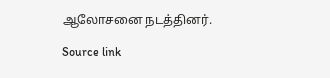ஆலோசனை நடத்தினர்.

Source link